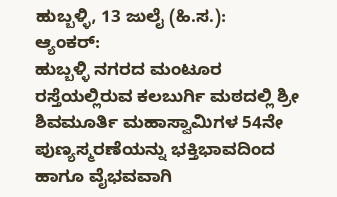ಹುಬ್ಬಳ್ಳಿ, 13 ಜುಲೈ (ಹಿ.ಸ.):
ಆ್ಯಂಕರ್:
ಹುಬ್ಬಳ್ಳಿ ನಗರದ ಮಂಟೂರ ರಸ್ತೆಯಲ್ಲಿರುವ ಕಲಬುರ್ಗಿ ಮಠದಲ್ಲಿ ಶ್ರೀ ಶಿವಮೂರ್ತಿ ಮಹಾಸ್ವಾಮಿಗಳ 54ನೇ ಪುಣ್ಯಸ್ಮರಣೆಯನ್ನು ಭಕ್ತಿಭಾವದಿಂದ ಹಾಗೂ ವೈಭವವಾಗಿ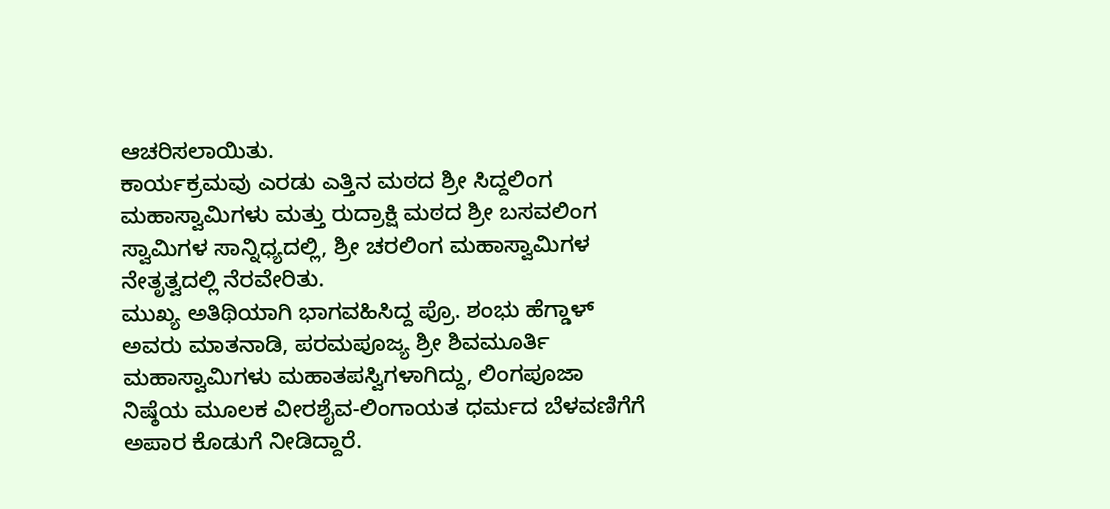ಆಚರಿಸಲಾಯಿತು.
ಕಾರ್ಯಕ್ರಮವು ಎರಡು ಎತ್ತಿನ ಮಠದ ಶ್ರೀ ಸಿದ್ದಲಿಂಗ ಮಹಾಸ್ವಾಮಿಗಳು ಮತ್ತು ರುದ್ರಾಕ್ಷಿ ಮಠದ ಶ್ರೀ ಬಸವಲಿಂಗ ಸ್ವಾಮಿಗಳ ಸಾನ್ನಿಧ್ಯದಲ್ಲಿ, ಶ್ರೀ ಚರಲಿಂಗ ಮಹಾಸ್ವಾಮಿಗಳ ನೇತೃತ್ವದಲ್ಲಿ ನೆರವೇರಿತು.
ಮುಖ್ಯ ಅತಿಥಿಯಾಗಿ ಭಾಗವಹಿಸಿದ್ದ ಪ್ರೊ. ಶಂಭು ಹೆಗ್ಡಾಳ್ ಅವರು ಮಾತನಾಡಿ, ಪರಮಪೂಜ್ಯ ಶ್ರೀ ಶಿವಮೂರ್ತಿ ಮಹಾಸ್ವಾಮಿಗಳು ಮಹಾತಪಸ್ವಿಗಳಾಗಿದ್ದು, ಲಿಂಗಪೂಜಾ ನಿಷ್ಠೆಯ ಮೂಲಕ ವೀರಶೈವ-ಲಿಂಗಾಯತ ಧರ್ಮದ ಬೆಳವಣಿಗೆಗೆ ಅಪಾರ ಕೊಡುಗೆ ನೀಡಿದ್ದಾರೆ.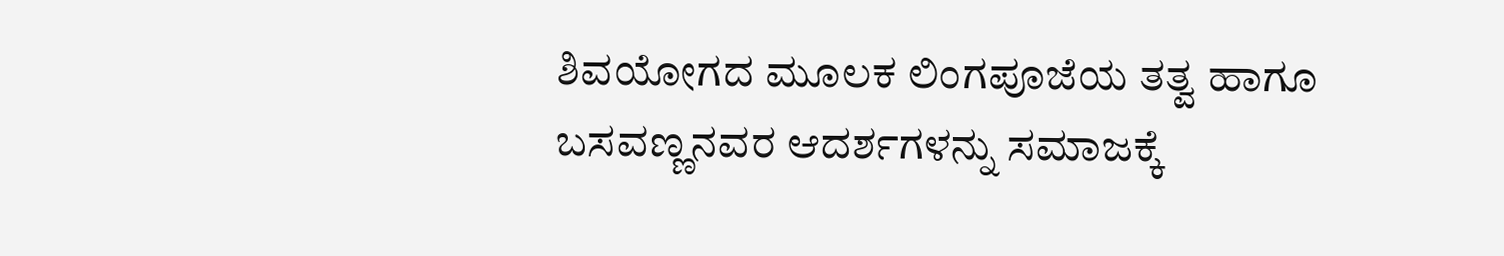ಶಿವಯೋಗದ ಮೂಲಕ ಲಿಂಗಪೂಜೆಯ ತತ್ವ ಹಾಗೂ ಬಸವಣ್ಣನವರ ಆದರ್ಶಗಳನ್ನು ಸಮಾಜಕ್ಕೆ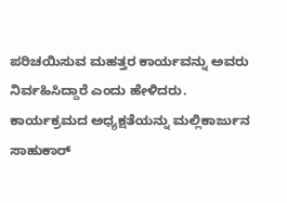ಪರಿಚಯಿಸುವ ಮಹತ್ತರ ಕಾರ್ಯವನ್ನು ಅವರು ನಿರ್ವಹಿಸಿದ್ದಾರೆ ಎಂದು ಹೇಳಿದರು.
ಕಾರ್ಯಕ್ರಮದ ಅಧ್ಯಕ್ಷತೆಯನ್ನು ಮಲ್ಲಿಕಾರ್ಜುನ ಸಾಹುಕಾರ್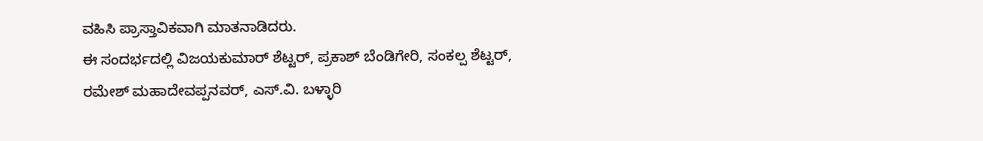ವಹಿಸಿ ಪ್ರಾಸ್ತಾವಿಕವಾಗಿ ಮಾತನಾಡಿದರು.
ಈ ಸಂದರ್ಭದಲ್ಲಿ ವಿಜಯಕುಮಾರ್ ಶೆಟ್ಟರ್, ಪ್ರಕಾಶ್ ಬೆಂಡಿಗೇರಿ, ಸಂಕಲ್ಪ ಶೆಟ್ಟರ್, ರಮೇಶ್ ಮಹಾದೇವಪ್ಪನವರ್, ಎಸ್.ವಿ. ಬಳ್ಳಾರಿ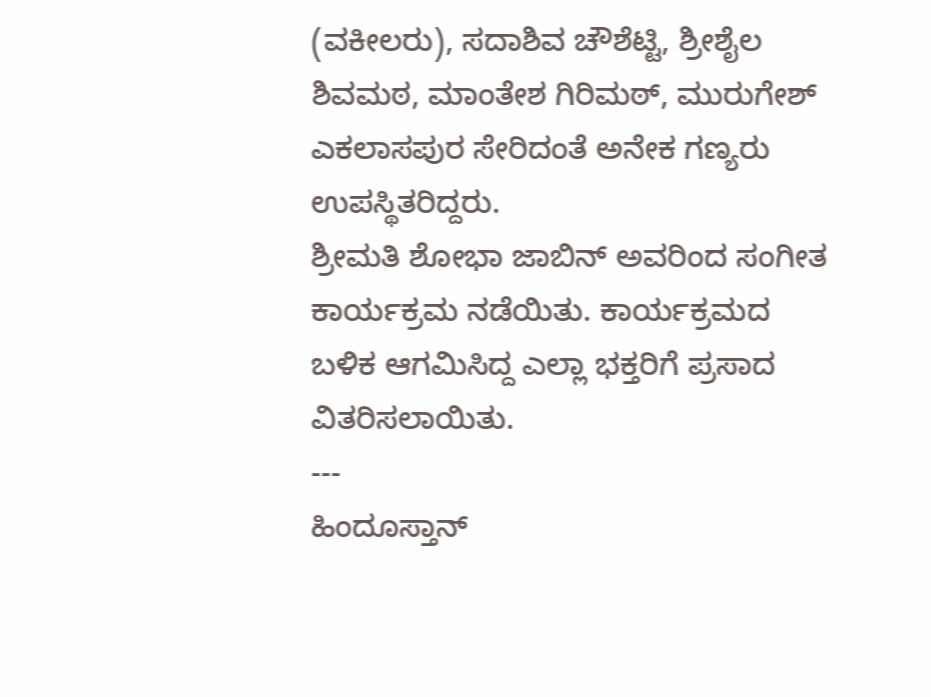(ವಕೀಲರು), ಸದಾಶಿವ ಚೌಶೆಟ್ಟಿ, ಶ್ರೀಶೈಲ ಶಿವಮಠ, ಮಾಂತೇಶ ಗಿರಿಮಠ್, ಮುರುಗೇಶ್ ಎಕಲಾಸಪುರ ಸೇರಿದಂತೆ ಅನೇಕ ಗಣ್ಯರು ಉಪಸ್ಥಿತರಿದ್ದರು.
ಶ್ರೀಮತಿ ಶೋಭಾ ಜಾಬಿನ್ ಅವರಿಂದ ಸಂಗೀತ ಕಾರ್ಯಕ್ರಮ ನಡೆಯಿತು. ಕಾರ್ಯಕ್ರಮದ ಬಳಿಕ ಆಗಮಿಸಿದ್ದ ಎಲ್ಲಾ ಭಕ್ತರಿಗೆ ಪ್ರಸಾದ ವಿತರಿಸಲಾಯಿತು.
---
ಹಿಂದೂಸ್ತಾನ್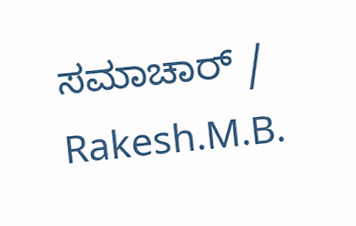ಸಮಾಚಾರ್ / Rakesh.M.B.